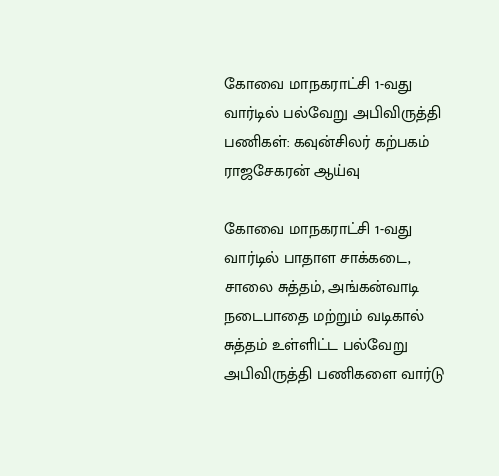கோவை மாநகராட்சி 1-வது வார்டில் பல்வேறு அபிவிருத்தி பணிகள்: கவுன்சிலர் கற்பகம் ராஜசேகரன் ஆய்வு

கோவை மாநகராட்சி 1-வது வார்டில் பாதாள சாக்கடை, சாலை சுத்தம், அங்கன்வாடி நடைபாதை மற்றும் வடிகால் சுத்தம் உள்ளிட்ட பல்வேறு அபிவிருத்தி பணிகளை வார்டு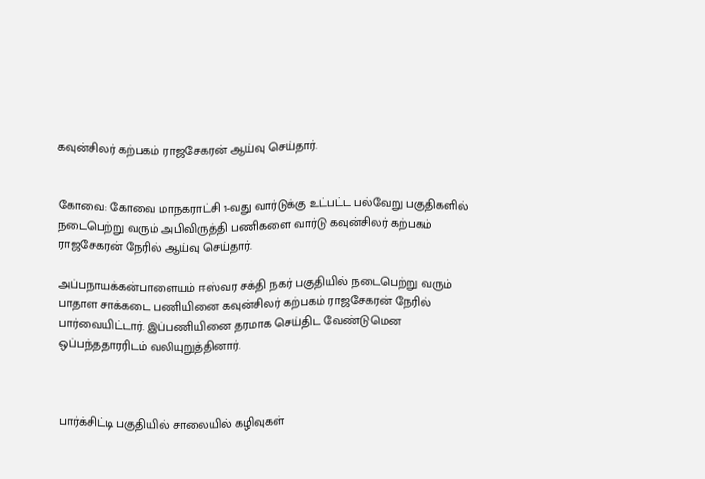கவுன்சிலர் கற்பகம் ராஜசேகரன் ஆய்வு செய்தார்.


கோவை: கோவை மாநகராட்சி 1-வது வார்டுக்கு உட்பட்ட பல்வேறு பகுதிகளில் நடைபெற்று வரும் அபிவிருத்தி பணிகளை வார்டு கவுன்சிலர் கற்பகம் ராஜசேகரன் நேரில் ஆய்வு செய்தார்.

அப்பநாயக்கன்பாளையம் ஈஸ்வர சக்தி நகர் பகுதியில் நடைபெற்று வரும் பாதாள சாக்கடை பணியினை கவுன்சிலர் கற்பகம் ராஜசேகரன் நேரில் பார்வையிட்டார். இப்பணியினை தரமாக செய்திட வேண்டுமென ஒப்பந்ததாரரிடம் வலியுறுத்தினார்.



பார்க்சிட்டி பகுதியில் சாலையில் கழிவுகள்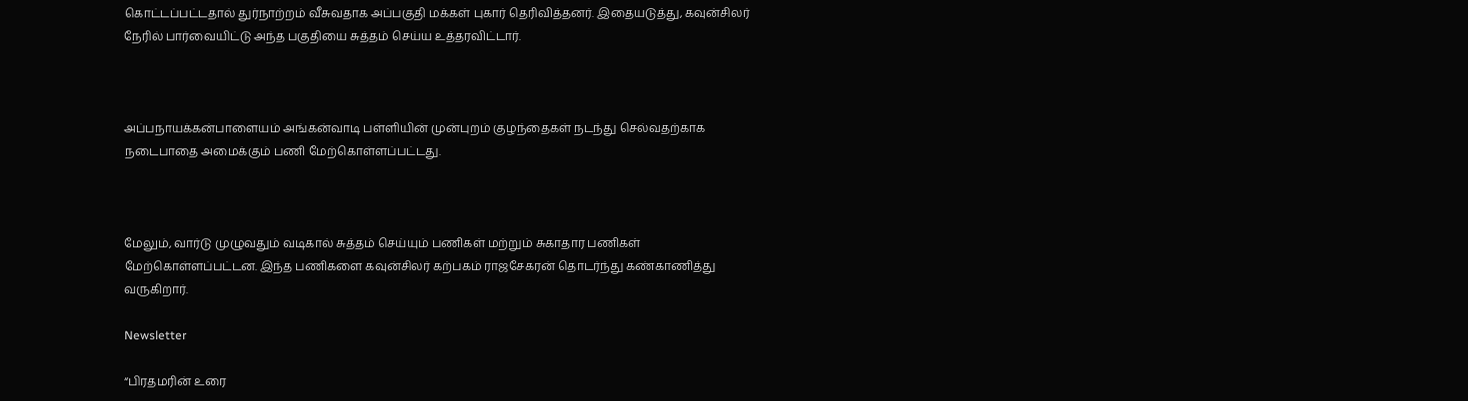கொட்டப்பட்டதால் துர்நாற்றம் வீசுவதாக அப்பகுதி மக்கள் புகார் தெரிவித்தனர். இதையடுத்து, கவுன்சிலர் நேரில் பார்வையிட்டு அந்த பகுதியை சுத்தம் செய்ய உத்தரவிட்டார்.



அப்பநாயக்கன்பாளையம் அங்கன்வாடி பள்ளியின் முன்புறம் குழந்தைகள் நடந்து செல்வதற்காக நடைபாதை அமைக்கும் பணி மேற்கொள்ளப்பட்டது.



மேலும், வார்டு முழுவதும் வடிகால் சுத்தம் செய்யும் பணிகள் மற்றும் சுகாதார பணிகள் மேற்கொள்ளப்பட்டன. இந்த பணிகளை கவுன்சிலர் கற்பகம் ராஜசேகரன் தொடர்ந்து கண்காணித்து வருகிறார்.

Newsletter

“பிரதமரின் உரை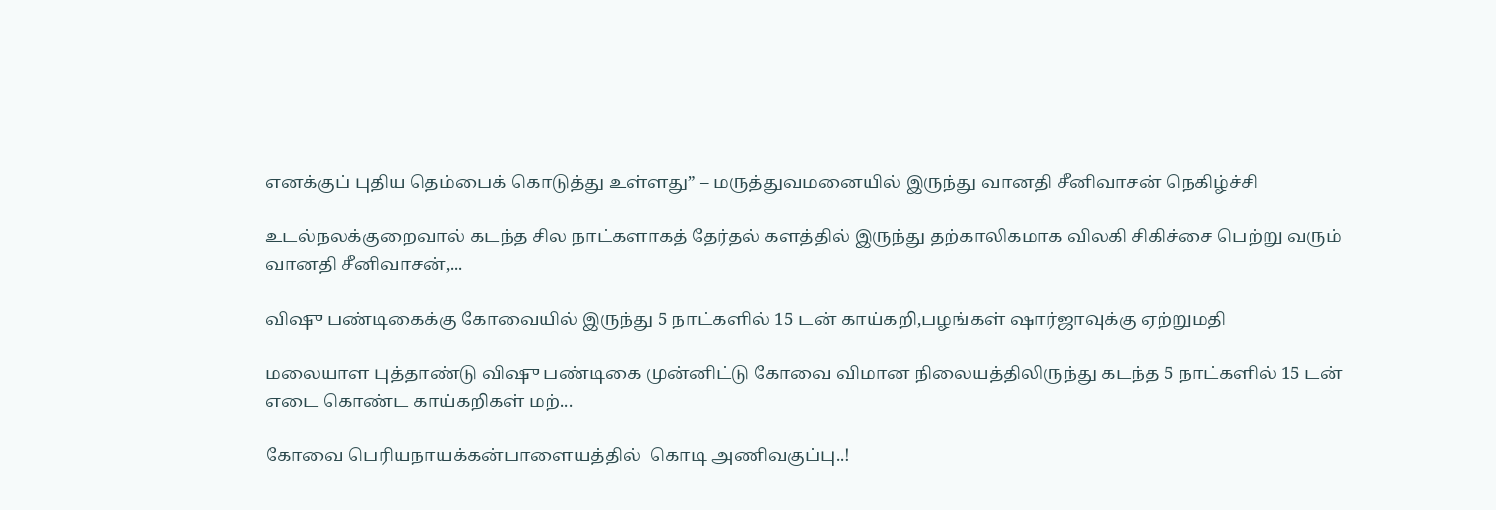எனக்குப் புதிய தெம்பைக் கொடுத்து உள்ளது” – மருத்துவமனையில் இருந்து வானதி சீனிவாசன் நெகிழ்ச்சி

உடல்நலக்குறைவால் கடந்த சில நாட்களாகத் தேர்தல் களத்தில் இருந்து தற்காலிகமாக விலகி சிகிச்சை பெற்று வரும் வானதி சீனிவாசன்,...

விஷு பண்டிகைக்கு கோவையில் இருந்து 5 நாட்களில் 15 டன் காய்கறி,பழங்கள் ஷார்ஜாவுக்கு ஏற்றுமதி

மலையாள புத்தாண்டு விஷு பண்டிகை முன்னிட்டு கோவை விமான நிலையத்திலிருந்து கடந்த 5 நாட்களில் 15 டன் எடை கொண்ட காய்கறிகள் மற்...

கோவை பெரியநாயக்கன்பாளையத்தில்  கொடி அணிவகுப்பு..!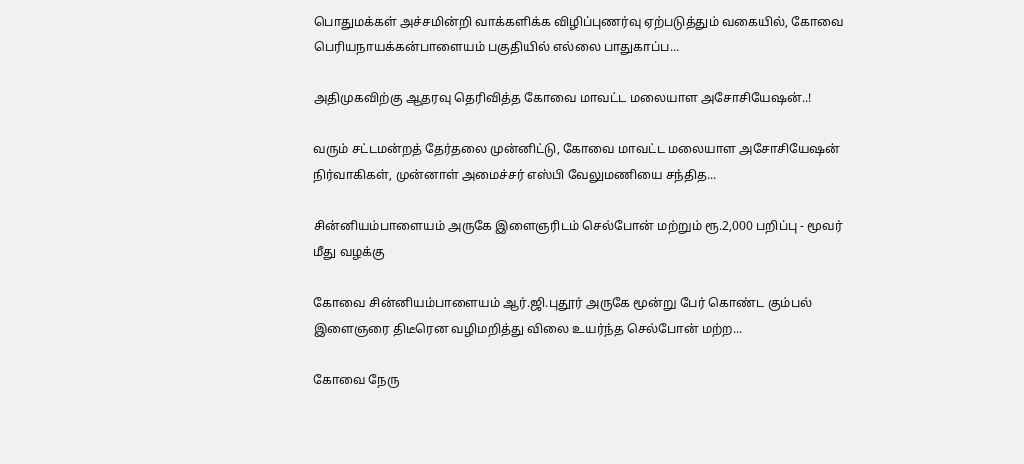பொதுமக்கள் அச்சமின்றி வாக்களிக்க விழிப்புணர்வு ஏற்படுத்தும் வகையில், கோவை பெரியநாயக்கன்பாளையம் பகுதியில் எல்லை பாதுகாப்ப...

அதிமுகவிற்கு ஆதரவு தெரிவித்த கோவை மாவட்ட மலையாள அசோசியேஷன்..!

வரும் சட்டமன்றத் தேர்தலை முன்னிட்டு, கோவை மாவட்ட மலையாள அசோசியேஷன் நிர்வாகிகள், முன்னாள் அமைச்சர் எஸ்பி வேலுமணியை சந்தித...

சின்னியம்பாளையம் அருகே இளைஞரிடம் செல்போன் மற்றும் ரூ.2,000 பறிப்பு - மூவர் மீது வழக்கு

கோவை சின்னியம்பாளையம் ஆர்.ஜி.புதூர் அருகே மூன்று பேர் கொண்ட கும்பல் இளைஞரை திடீரென வழிமறித்து விலை உயர்ந்த செல்போன் மற்ற...

கோவை நேரு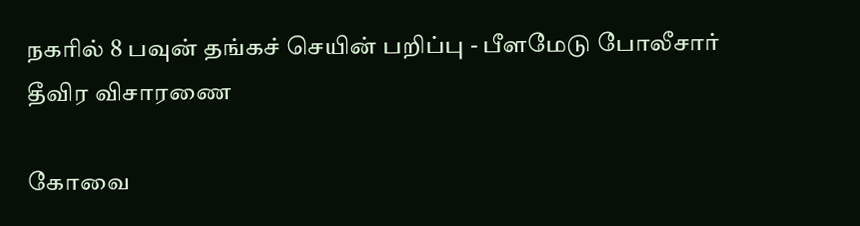நகரில் 8 பவுன் தங்கச் செயின் பறிப்பு - பீளமேடு போலீசார் தீவிர விசாரணை

கோவை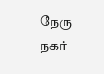நேரு நகர்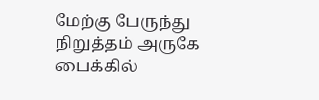மேற்கு பேருந்து நிறுத்தம் அருகே பைக்கில்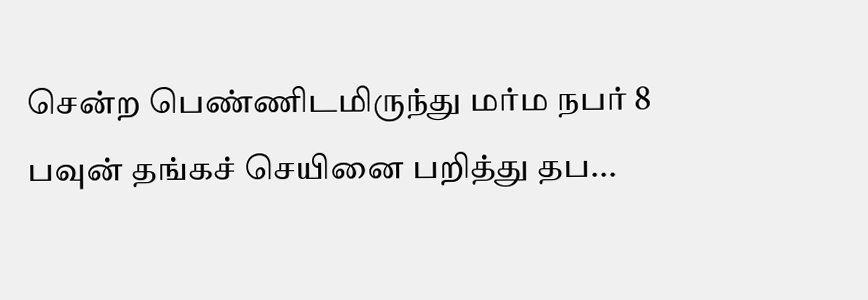சென்ற பெண்ணிடமிருந்து மர்ம நபர் 8 பவுன் தங்கச் செயினை பறித்து தப...